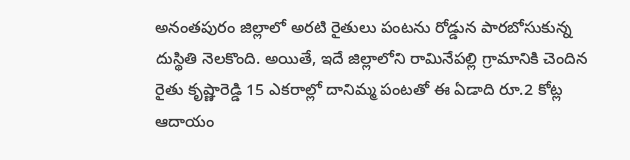అనంతపురం జిల్లాలో అరటి రైతులు పంటను రోడ్డున పారబోసుకున్న దుస్థితి నెలకొంది. అయితే, ఇదే జిల్లాలోని రామినేపల్లి గ్రామానికి చెందిన రైతు కృష్ణారెడ్డి 15 ఎకరాల్లో దానిమ్మ పంటతో ఈ ఏడాది రూ.2 కోట్ల ఆదాయం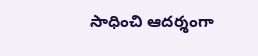సాధించి ఆదర్శంగా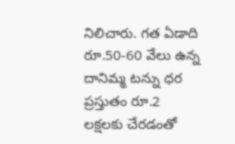నిలిచారు. గత ఏడాది రూ.50-60 వేలు ఉన్న దానిమ్మ టన్ను ధర ప్రస్తుతం రూ.2 లక్షలకు చేరడంతో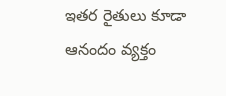ఇతర రైతులు కూడా ఆనందం వ్యక్తం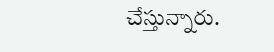చేస్తున్నారు.